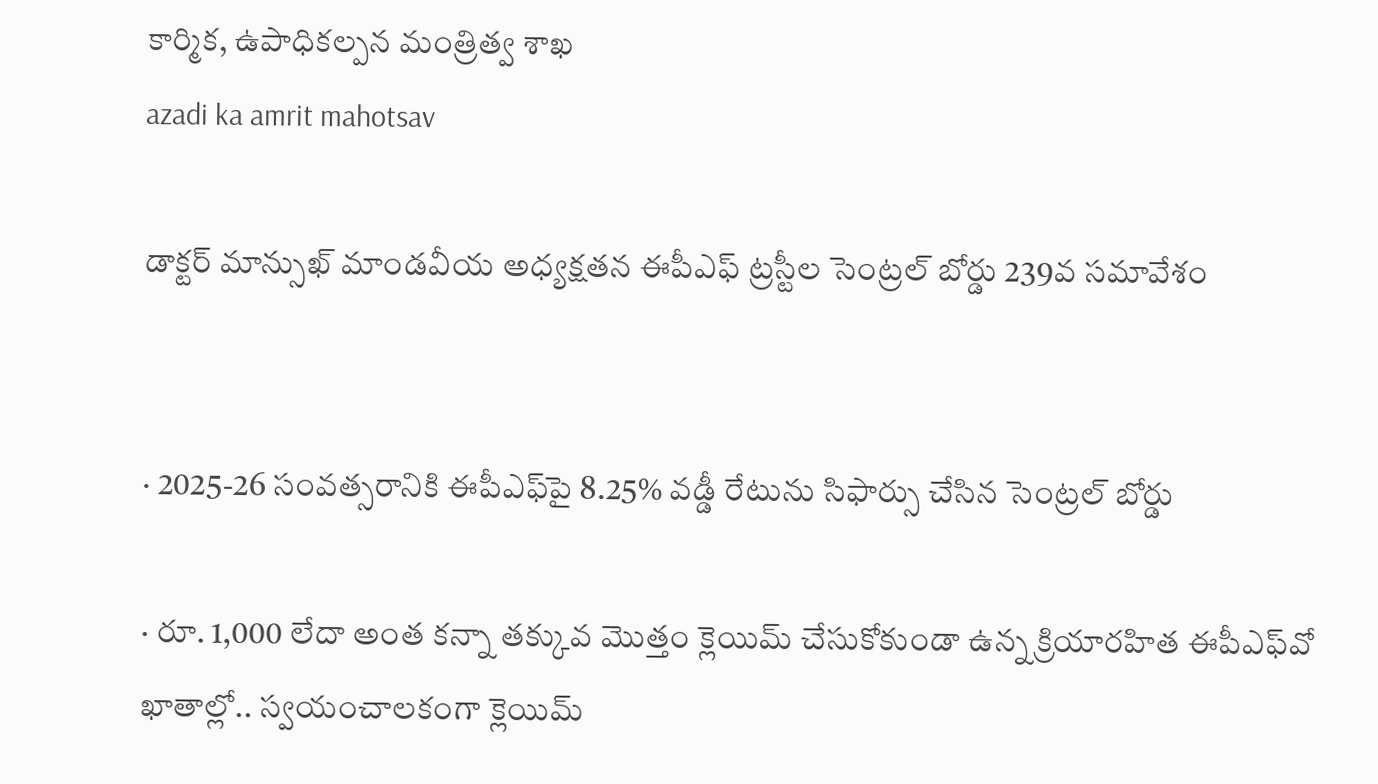కార్మిక, ఉపాధికల్పన మంత్రిత్వ శాఖ
azadi ka amrit mahotsav

డాక్టర్ మాన్సుఖ్ మాండవీయ అధ్యక్షతన ఈపీఎఫ్ ట్రస్టీల సెంట్రల్ బోర్డు 239వ సమావేశం


· 2025-26 సంవత్సరానికి ఈపీఎఫ్‌పై 8.25% వడ్డీ రేటును సిఫార్సు చేసిన సెంట్రల్ బోర్డు

· రూ. 1,000 లేదా అంత కన్నా తక్కువ మొత్తం క్లెయిమ్ చేసుకోకుండా ఉన్న క్రియారహిత ఈపీఎఫ్‌వో ఖాతాల్లో.. స్వయంచాలకంగా క్లెయిమ్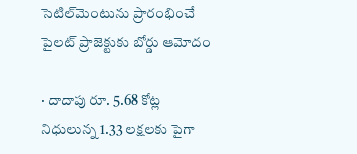సెటిల్‌మెంటును ప్రారంభించే పైలట్ ప్రాజెక్టుకు బోర్డు ఆమోదం

· దాదాపు రూ. 5.68 కోట్ల నిధులున్న 1.33 లక్షలకు పైగా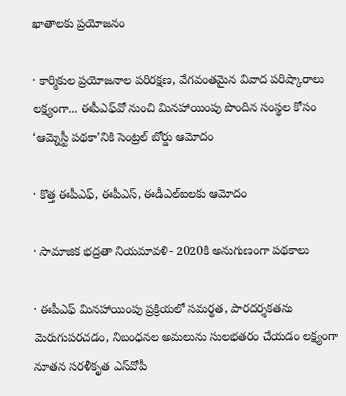ఖాతాలకు ప్రయోజనం

· కార్మికుల ప్రయోజనాల పరిరక్షణ, వేగవంతమైన వివాద పరిష్కారాలు లక్ష్యంగా... ఈపీఎఫ్‌వో నుంచి మినహాయింపు పొందిన సంస్థల కోసం ‘ఆమ్నెస్టీ పథకా’నికి సెంట్రల్ బోర్డు ఆమోదం

· కొత్త ఈపీఎఫ్, ఈపీఎస్, ఈడీఎల్ఐలకు ఆమోదం

· సామాజిక భద్రతా నియమావళి- 2020కి అనుగుణంగా పథకాలు

· ఈపీఎఫ్ మినహాయింపు ప్రక్రియలో సమర్థత, పారదర్శకతను మెరుగుపరచడం, నిబంధనల అమలును సులభతరం చేయడం లక్ష్యంగా నూతన సరళీకృత ఎస్‌వోపీ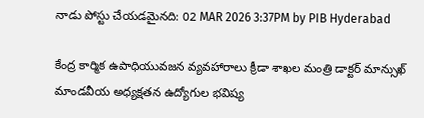నాడు పోస్టు చేయడమైనది: 02 MAR 2026 3:37PM by PIB Hyderabad

కేంద్ర కార్మిక ఉపాధియువజన వ్యవహారాలు క్రీడా శాఖల మంత్రి డాక్టర్ మాన్సుఖ్ మాండవీయ అధ్యక్షతన ఉద్యోగుల భవిష్య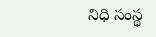నిధి సంస్థ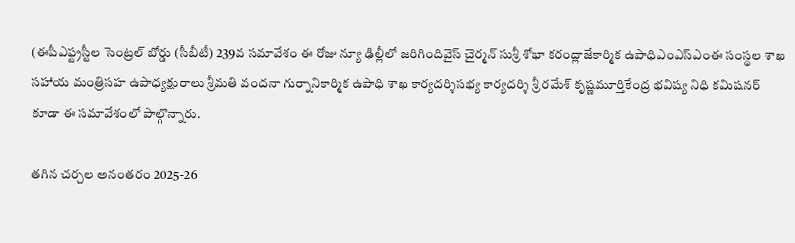(ఈపీఎఫ్ట్రస్టీల సెంట్రల్ బోర్డు (సీబీటీ) 239వ సమావేశం ఈ రోజు న్యూ ఢిల్లీలో జరిగిందివైస్ చైర్మన్ సుశ్రీ శోభా కరంద్లాజేకార్మిక ఉపాధిఎంఎస్ఎంఈ సంస్థల శాఖ సహాయ మంత్రిసహ ఉపాధ్యక్షురాలు శ్రీమతి వందనా గుర్నానికార్మిక ఉపాధి శాఖ కార్యదర్శిసభ్య కార్యదర్శి శ్రీ రమేశ్ కృష్ణమూర్తికేంద్ర భవిష్య నిధి కమిషనర్ కూడా ఈ సమావేశంలో పాల్గొన్నారు.

తగిన చర్చల అనంతరం 2025-26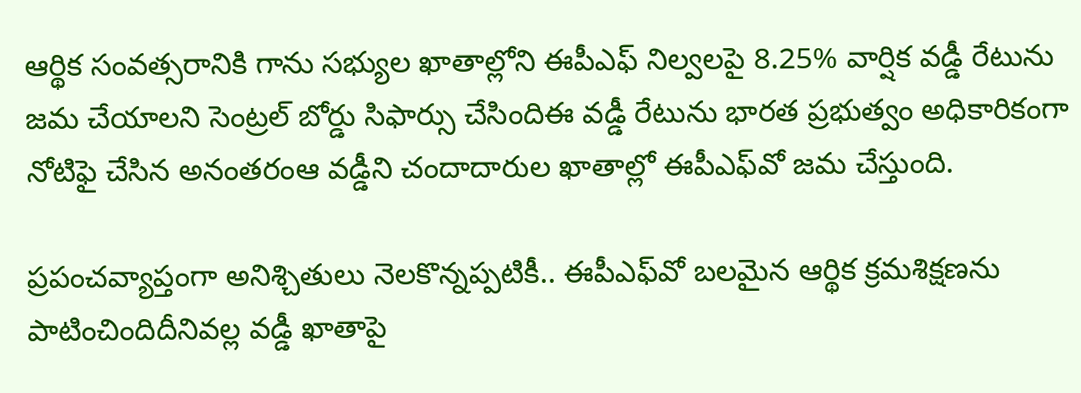ఆర్థిక సంవత్సరానికి గాను సభ్యుల ఖాతాల్లోని ఈపీఎఫ్ నిల్వలపై 8.25% వార్షిక వడ్డీ రేటును జమ చేయాలని సెంట్రల్ బోర్డు సిఫార్సు చేసిందిఈ వడ్డీ రేటును భారత ప్రభుత్వం అధికారికంగా నోటిఫై చేసిన అనంతరంఆ వడ్డీని చందాదారుల ఖాతాల్లో ఈపీఎఫ్‌వో జమ చేస్తుంది.

ప్రపంచవ్యాప్తంగా అనిశ్చితులు నెలకొన్నప్పటికీ.. ఈపీఎఫ్‌వో బలమైన ఆర్థిక క్రమశిక్షణను పాటించిందిదీనివల్ల వడ్డీ ఖాతాపై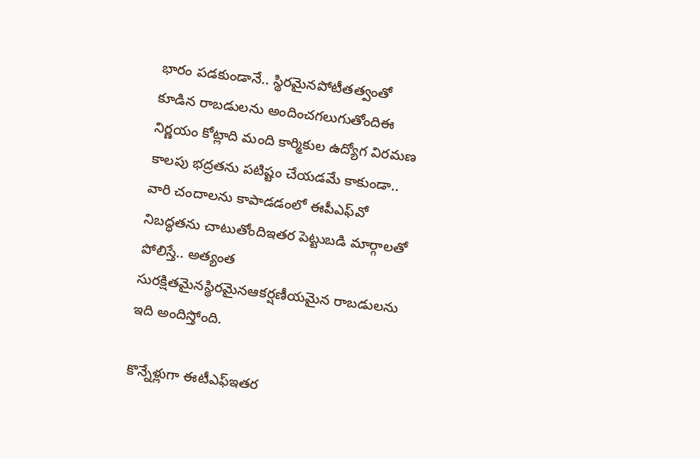భారం పడకుండానే.. స్థిరమైనపోటీతత్వంతో కూడిన రాబడులను అందించగలుగుతోందిఈ నిర్ణయం కోట్లాది మంది కార్మికుల ఉద్యోగ విరమణ కాలపు భద్రతను పటిష్టం చేయడమే కాకుండా.. వారి చందాలను కాపాడడంలో ఈపీఎఫ్‌వో నిబద్ధతను చాటుతోందిఇతర పెట్టుబడి మార్గాలతో పోలిస్తే.. అత్యంత సురక్షితమైనస్థిరమైనఆకర్షణీయమైన రాబడులను ఇది అందిస్తోంది.

కొన్నేళ్లుగా ఈటీఎఫ్ఇతర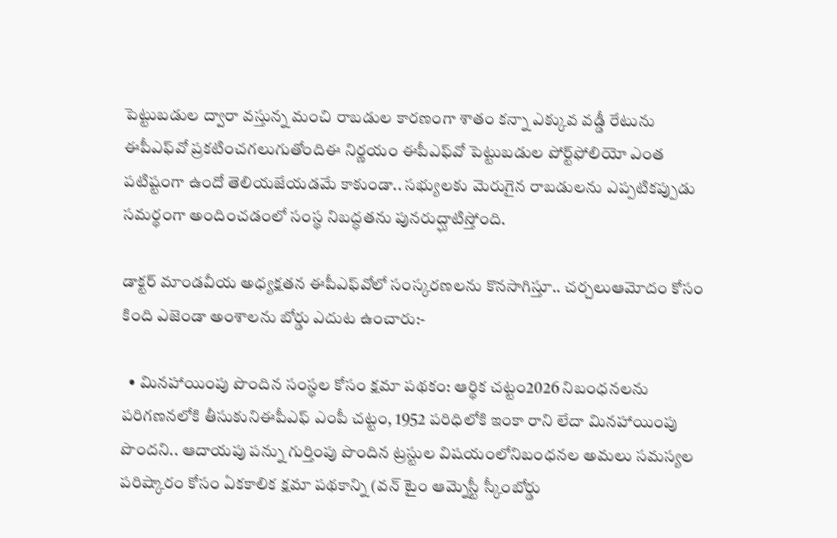పెట్టుబడుల ద్వారా వస్తున్న మంచి రాబడుల కారణంగా శాతం కన్నా ఎక్కువ వడ్డీ రేటును ఈపీఎఫ్‌వో ప్రకటించగలుగుతోందిఈ నిర్ణయం ఈపీఎఫ్‌వో పెట్టుబడుల పోర్ట్‌ఫోలియో ఎంత పటిష్టంగా ఉందో తెలియజేయడమే కాకుండా.. సభ్యులకు మెరుగైన రాబడులను ఎప్పటికప్పుడు సమర్థంగా అందించడంలో సంస్థ నిబద్ధతను పునరుద్ఘాటిస్తోంది.

డాక్టర్ మాండవీయ అధ్యక్షతన ఈపీఎఫ్‌వోలో సంస్కరణలను కొనసాగిస్తూ.. చర్చలుఆమోదం కోసం కింది ఎజెండా అంశాలను బోర్డు ఎదుట ఉంచారు:-

  • మినహాయింపు పొందిన సంస్థల కోసం క్షమా పథకం: ఆర్థిక చట్టం2026 నిబంధనలను పరిగణనలోకి తీసుకునిఈపీఎఫ్ ఎంపీ చట్టం, 1952 పరిధిలోకి ఇంకా రాని లేదా మినహాయింపు పొందని.. ఆదాయపు పన్ను గుర్తింపు పొందిన ట్రస్టుల విషయంలోనిబంధనల అమలు సమస్యల పరిష్కారం కోసం ఏకకాలిక క్షమా పథకాన్ని (వన్ టైం ఆమ్నెస్టీ స్కీంబోర్డు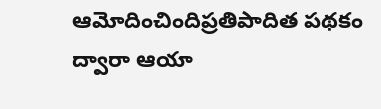ఆమోదించిందిప్రతిపాదిత పథకం ద్వారా ఆయా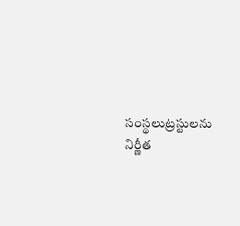సంస్థలుట్రస్టులను నిర్ణీత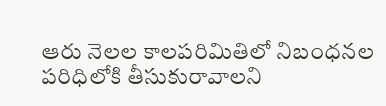ఆరు నెలల కాలపరిమితిలో నిబంధనల పరిధిలోకి తీసుకురావాలని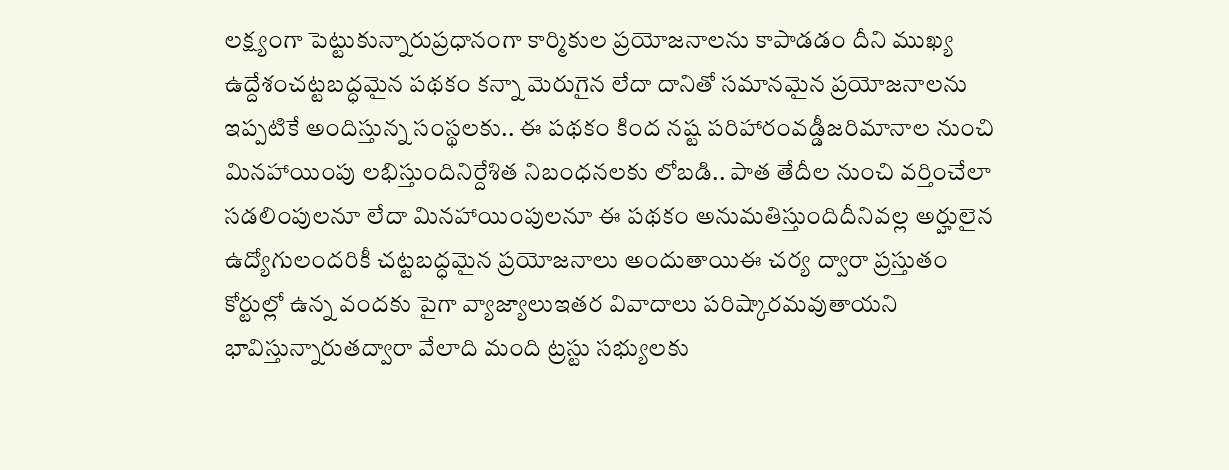లక్ష్యంగా పెట్టుకున్నారుప్రధానంగా కార్మికుల ప్రయోజనాలను కాపాడడం దీని ముఖ్య ఉద్దేశంచట్టబద్ధమైన పథకం కన్నా మెరుగైన లేదా దానితో సమానమైన ప్రయోజనాలను ఇప్పటికే అందిస్తున్న సంస్థలకు.. ఈ పథకం కింద నష్ట పరిహారంవడ్డీజరిమానాల నుంచి మినహాయింపు లభిస్తుందినిర్దేశిత నిబంధనలకు లోబడి.. పాత తేదీల నుంచి వర్తించేలా సడలింపులనూ లేదా మినహాయింపులనూ ఈ పథకం అనుమతిస్తుందిదీనివల్ల అర్హులైన ఉద్యోగులందరికీ చట్టబద్ధమైన ప్రయోజనాలు అందుతాయిఈ చర్య ద్వారా ప్రస్తుతం కోర్టుల్లో ఉన్న వందకు పైగా వ్యాజ్యాలుఇతర వివాదాలు పరిష్కారమవుతాయని భావిస్తున్నారుతద్వారా వేలాది మంది ట్రస్టు సభ్యులకు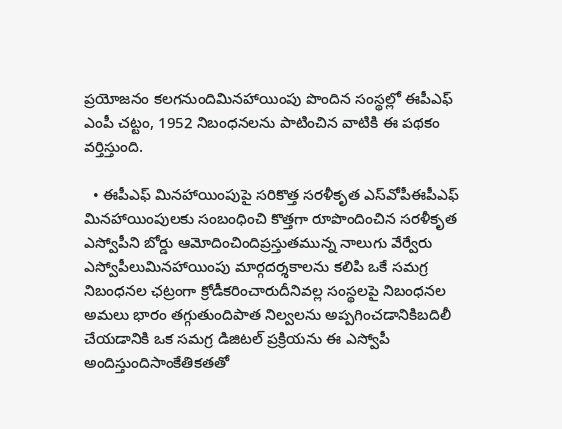ప్రయోజనం కలగనుందిమినహాయింపు పొందిన సంస్థల్లో ఈపీఎఫ్ ఎంపీ చట్టం, 1952 నిబంధనలను పాటించిన వాటికి ఈ పథకం వర్తిస్తుంది.

  • ఈపీఎఫ్ మినహాయింపుపై సరికొత్త సరళీకృత ఎస్‌వోపీఈపీఎఫ్ మినహాయింపులకు సంబంధించి కొత్తగా రూపొందించిన సరళీకృత ఎస్వోపీని బోర్డు ఆమోదించిందిప్రస్తుతమున్న నాలుగు వేర్వేరు ఎస్వోపీలుమినహాయింపు మార్గదర్శకాలను కలిపి ఒకే సమగ్ర నిబంధనల ఛట్రంగా క్రోడీకరించారుదీనివల్ల సంస్థలపై నిబంధనల అమలు భారం తగ్గుతుందిపాత నిల్వలను అప్పగించడానికిబదిలీ చేయడానికి ఒక సమగ్ర డిజిటల్ ప్రక్రియను ఈ ఎస్వోపీ అందిస్తుందిసాంకేతికతతో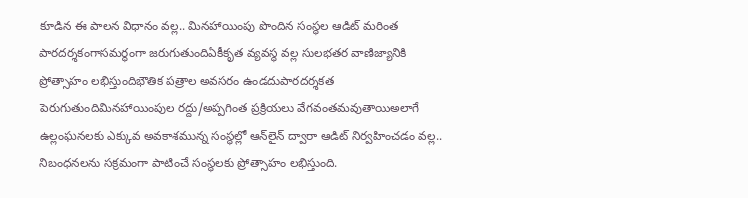కూడిన ఈ పాలన విధానం వల్ల.. మినహాయింపు పొందిన సంస్థల ఆడిట్ మరింత పారదర్శకంగాసమర్థంగా జరుగుతుందిఏకీకృత వ్యవస్థ వల్ల సులభతర వాణిజ్యానికి ప్రోత్సాహం లభిస్తుందిభౌతిక పత్రాల అవసరం ఉండదుపారదర్శకత పెరుగుతుందిమినహాయింపుల రద్దు/అప్పగింత ప్రక్రియలు వేగవంతమవుతాయిఅలాగే ఉల్లంఘనలకు ఎక్కువ అవకాశమున్న సంస్థల్లో ఆన్‌లైన్ ద్వారా ఆడిట్ నిర్వహించడం వల్ల.. నిబంధనలను సక్రమంగా పాటించే సంస్థలకు ప్రోత్సాహం లభిస్తుంది.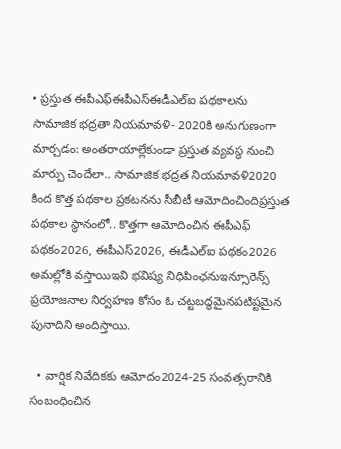• ప్రస్తుత ఈపీఎఫ్ఈపీఎస్ఈడీఎల్ఐ పథకాలను సామాజిక భద్రతా నియమావళి- 2020కి అనుగుణంగా మార్చడం: అంతరాయాల్లేకుండా ప్రస్తుత వ్యవస్థ నుంచి మార్పు చెందేలా.. సామాజిక భద్రత నియమావళి2020 కింద కొత్త పథకాల ప్రకటనను సీబీటీ ఆమోదించిందిప్రస్తుత పథకాల స్థానంలో.. కొత్తగా ఆమోదించిన ఈపీఎఫ్ పథకం2026, ఈపీఎస్2026, ఈడీఎల్ఐ పథకం2026 అమల్లోకి వస్తాయిఇవి భవిష్య నిధిపింఛనుఇన్సూరెన్స్ ప్రయోజనాల నిర్వహణ కోసం ఓ చట్టబద్ధమైనపటిష్టమైన పునాదిని అందిస్తాయి.

  • వార్షిక నివేదికకు ఆమోదం2024-25 సంవత్సరానికి సంబంధించిన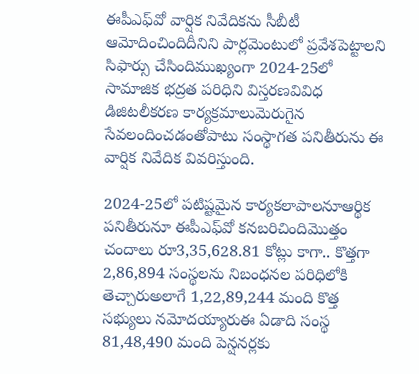ఈపీఎఫ్‌వో వార్షిక నివేదికను సీబీటీ ఆమోదించిందిదీనిని పార్లమెంటులో ప్రవేశపెట్టాలని సిఫార్సు చేసిందిముఖ్యంగా 2024-25లో సామాజిక భద్రత పరిధిని విస్తరణవివిధ డిజిటలీకరణ కార్యక్రమాలుమెరుగైన సేవలందించడంతోపాటు సంస్థాగత పనితీరును ఈ వార్షిక నివేదిక వివరిస్తుంది.

2024-25లో పటిష్టమైన కార్యకలాపాలనూఆర్థిక పనితీరునూ ఈపీఎఫ్‌వో కనబరిచిందిమొత్తం చందాలు రూ3,35,628.81 కోట్లు కాగా.. కొత్తగా 2,86,894 సంస్థలను నిబంధనల పరిధిలోకి తెచ్చారుఅలాగే 1,22,89,244 మంది కొత్త సభ్యులు నమోదయ్యారుఈ ఏడాది సంస్థ 81,48,490 మంది పెన్షనర్లకు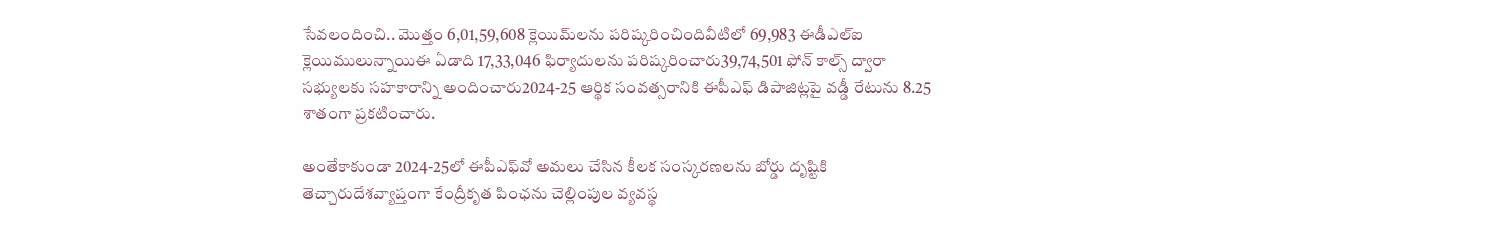సేవలందించి.. మొత్తం 6,01,59,608 క్లెయిమ్‌లను పరిష్కరించిందివీటిలో 69,983 ఈడీఎల్ఐ క్లెయిములున్నాయిఈ ఏడాది 17,33,046 ఫిర్యాదులను పరిష్కరించారు39,74,501 ఫోన్ కాల్స్‌ ద్వారా సభ్యులకు సహకారాన్ని అందించారు2024-25 ఆర్థిక సంవత్సరానికి ఈపీఎఫ్ డిపాజిట్లపై వడ్డీ రేటును 8.25 శాతంగా ప్రకటించారు.

అంతేకాకుండా 2024-25లో ఈపీఎఫ్‌వో అమలు చేసిన కీలక సంస్కరణలను బోర్డు దృష్టికి తెచ్చారుదేశవ్యాప్తంగా కేంద్రీకృత పింఛను చెల్లింపుల వ్యవస్థ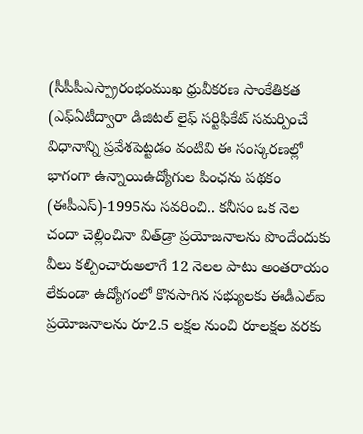(సీపీపీఎస్ప్రారంభంముఖ ధ్రువీకరణ సాంకేతికత (ఎఫ్ఏటీద్వారా డిజిటల్ లైఫ్ సర్టిఫికేట్ సమర్పించే విధానాన్ని ప్రవేశపెట్టడం వంటివి ఈ సంస్కరణల్లో భాగంగా ఉన్నాయిఉద్యోగుల పింఛను పథకం (ఈపీఎస్)-1995ను సవరించి.. కనీసం ఒక నెల చందా చెల్లించినా విత్‌డ్రా ప్రయోజనాలను పొందేందుకు వీలు కల్పించారుఅలాగే 12 నెలల పాటు అంతరాయం లేకుండా ఉద్యోగంలో కొనసాగిన సభ్యులకు ఈడీఎల్ఐ ప్రయోజనాలను రూ2.5 లక్షల నుంచి రూలక్షల వరకు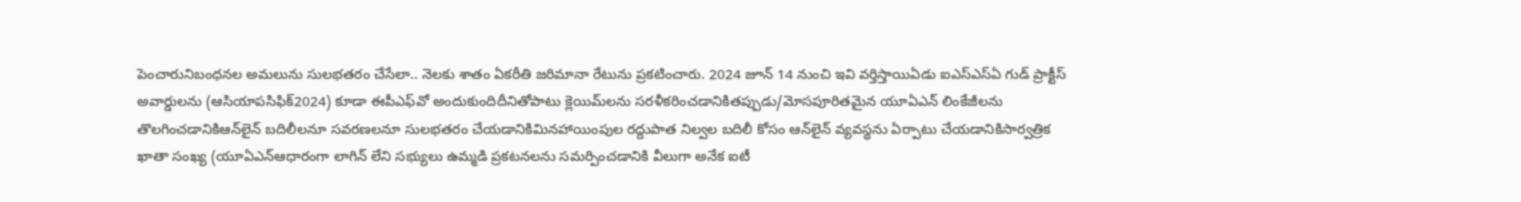పెంచారునిబంధనల అమలును సులభతరం చేసేలా.. నెలకు శాతం ఏకరీతి జరిమానా రేటును ప్రకటించారు. 2024 జూన్ 14 నుంచి ఇవి వర్తిస్తాయిఏడు ఐఎస్ఎస్ఏ గుడ్ ప్రాక్టీస్ అవార్డులను (ఆసియాపసిఫిక్2024) కూడా ఈపీఎఫ్‌వో అందుకుందిదీనితోపాటు క్లెయిమ్‌లను సరళీకరించడానికితప్పుడు/మోసపూరితమైన యూఏఎన్ లింకేజీలను తొలగించడానికిఆన్‌లైన్ బదిలీలనూ సవరణలనూ సులభతరం చేయడానికిమినహాయింపుల రద్దుపాత నిల్వల బదిలీ కోసం ఆన్‌లైన్ వ్యవస్థను ఏర్పాటు చేయడానికిసార్వత్రిక ఖాతా సంఖ్య (యూఏఎన్ఆధారంగా లాగిన్ లేని సభ్యులు ఉమ్మడి ప్రకటనలను సమర్పించడానికి వీలుగా అనేక ఐటీ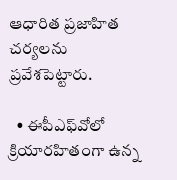ఆధారిత ప్రజాహిత చర్యలను ప్రవేశపెట్టారు.

  • ఈపీఎఫ్‌వోలో క్రియారహితంగా ఉన్న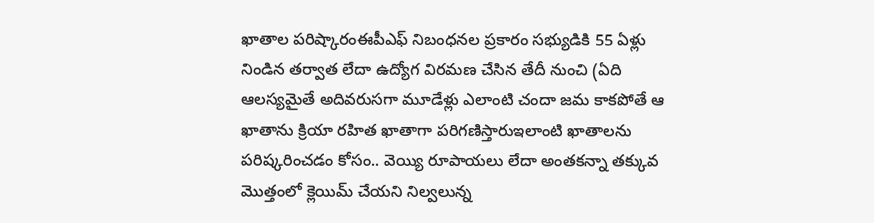ఖాతాల పరిష్కారంఈపీఎఫ్ నిబంధనల ప్రకారం సభ్యుడికి 55 ఏళ్లు నిండిన తర్వాత లేదా ఉద్యోగ విరమణ చేసిన తేదీ నుంచి (ఏది ఆలస్యమైతే అదివరుసగా మూడేళ్లు ఎలాంటి చందా జమ కాకపోతే ఆ ఖాతాను క్రియా రహిత ఖాతాగా పరిగణిస్తారుఇలాంటి ఖాతాలను పరిష్కరించడం కోసం.. వెయ్యి రూపాయలు లేదా అంతకన్నా తక్కువ మొత్తంలో క్లెయిమ్ చేయని నిల్వలున్న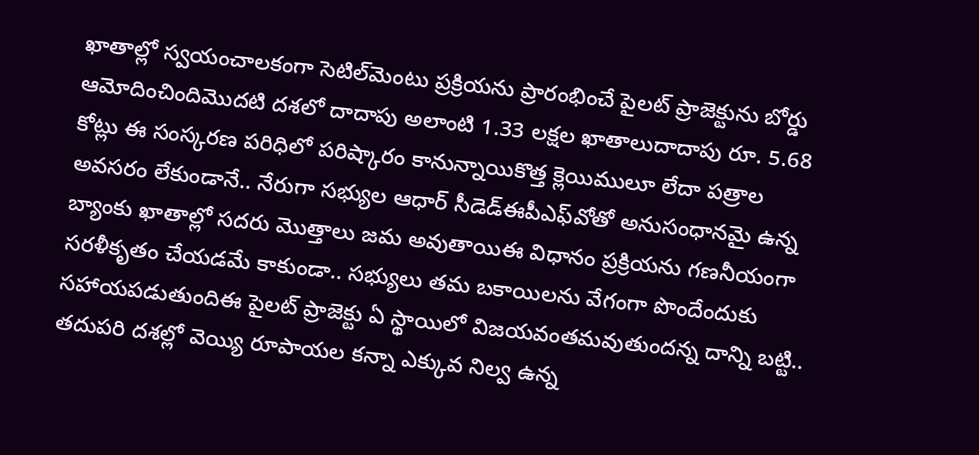ఖాతాల్లో స్వయంచాలకంగా సెటిల్‌మెంటు ప్రక్రియను ప్రారంభించే పైలట్ ప్రాజెక్టును బోర్డు ఆమోదించిందిమొదటి దశలో దాదాపు అలాంటి 1.33 లక్షల ఖాతాలుదాదాపు రూ. 5.68 కోట్లు ఈ సంస్కరణ పరిధిలో పరిష్కారం కానున్నాయికొత్త క్లెయిములూ లేదా పత్రాల అవసరం లేకుండానే.. నేరుగా సభ్యుల ఆధార్ సీడెడ్ఈపీఎఫ్‌వోతో అనుసంధానమై ఉన్న బ్యాంకు ఖాతాల్లో సదరు మొత్తాలు జమ అవుతాయిఈ విధానం ప్రక్రియను గణనీయంగా సరళీకృతం చేయడమే కాకుండా.. సభ్యులు తమ బకాయిలను వేగంగా పొందేందుకు సహాయపడుతుందిఈ పైలట్ ప్రాజెక్టు ఏ స్థాయిలో విజయవంతమవుతుందన్న దాన్ని బట్టి.. తదుపరి దశల్లో వెయ్యి రూపాయల కన్నా ఎక్కువ నిల్వ ఉన్న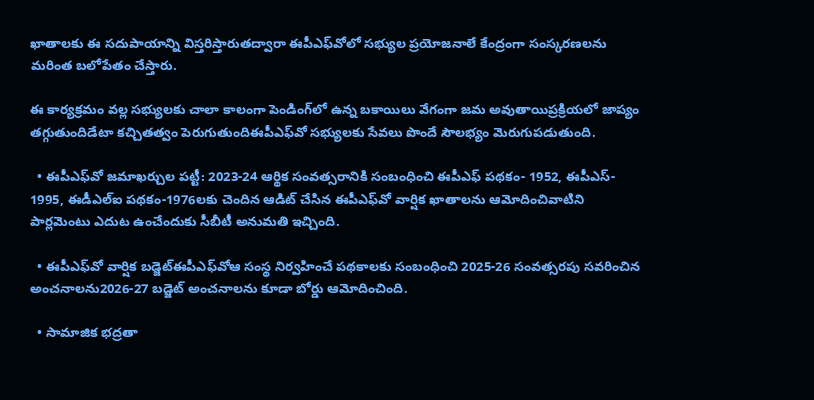ఖాతాలకు ఈ సదుపాయాన్ని విస్తరిస్తారుతద్వారా ఈపీఎఫ్‌వోలో సభ్యుల ప్రయోజనాలే కేంద్రంగా సంస్కరణలను మరింత బలోపేతం చేస్తారు.

ఈ కార్యక్రమం వల్ల సభ్యులకు చాలా కాలంగా పెండింగ్‌లో ఉన్న బకాయిలు వేగంగా జమ అవుతాయిప్రక్రియలో జాప్యం తగ్గుతుందిడేటా కచ్చితత్వం పెరుగుతుందిఈపీఎఫ్‌వో సభ్యులకు సేవలు పొందే సౌలభ్యం మెరుగుపడుతుంది.

  • ఈపీఎఫ్‌వో జమాఖర్చుల పట్టీ: 2023-24 ఆర్థిక సంవత్సరానికి సంబంధించి ఈపీఎఫ్ పథకం- 1952, ఈపీఎస్- 1995, ఈడీఎల్ఐ పథకం-1976లకు చెందిన ఆడిట్ చేసిన ఈపీఎఫ్‌వో వార్షిక ఖాతాలను ఆమోదించివాటిని పార్లమెంటు ఎదుట ఉంచేందుకు సీబీటీ అనుమతి ఇచ్చింది.

  • ఈపీఎఫ్‌వో వార్షిక బడ్జెట్ఈపీఎఫ్‌వోఆ సంస్థ నిర్వహించే పథకాలకు సంబంధించి 2025-26 సంవత్సరపు సవరించిన అంచనాలను2026-27 బడ్జెట్ అంచనాలను కూడా బోర్డు ఆమోదించింది.

  • సామాజిక భద్రతా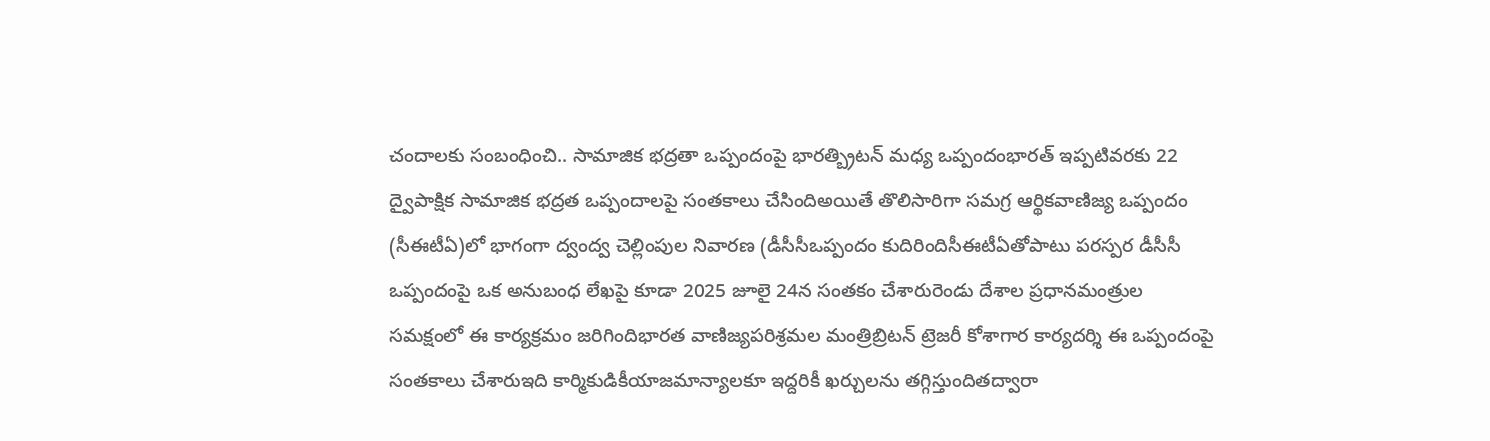చందాలకు సంబంధించి.. సామాజిక భద్రతా ఒప్పందంపై భారత్బ్రిటన్ మధ్య ఒప్పందంభారత్ ఇప్పటివరకు 22 ద్వైపాక్షిక సామాజిక భద్రత ఒప్పందాలపై సంతకాలు చేసిందిఅయితే తొలిసారిగా సమగ్ర ఆర్థికవాణిజ్య ఒప్పందం (సీఈటీఏ)లో భాగంగా ద్వంద్వ చెల్లింపుల నివారణ (డీసీసీఒప్పందం కుదిరిందిసీఈటీఏతోపాటు పరస్పర డీసీసీ ఒప్పందంపై ఒక అనుబంధ లేఖపై కూడా 2025 జూలై 24న సంతకం చేశారురెండు దేశాల ప్రధానమంత్రుల సమక్షంలో ఈ కార్యక్రమం జరిగిందిభారత వాణిజ్యపరిశ్రమల మంత్రిబ్రిటన్ ట్రెజరీ కోశాగార కార్యదర్శి ఈ ఒప్పందంపై సంతకాలు చేశారుఇది కార్మికుడికీయాజమాన్యాలకూ ఇద్దరికీ ఖర్చులను తగ్గిస్తుందితద్వారా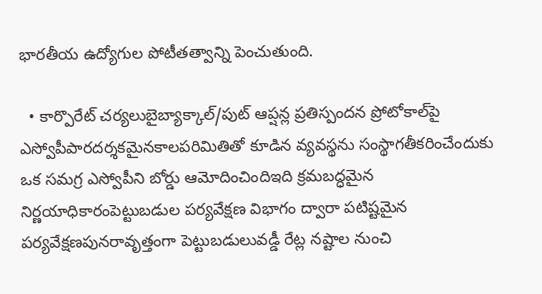భారతీయ ఉద్యోగుల పోటీతత్వాన్ని పెంచుతుంది.

  • కార్పొరేట్ చర్యలుబైబ్యాక్కాల్/పుట్ ఆప్షన్ల ప్రతిస్పందన ప్రోటోకాల్‌పై ఎస్వోపీపారదర్శకమైనకాలపరిమితితో కూడిన వ్యవస్థను సంస్థాగతీకరించేందుకు ఒక సమగ్ర ఎస్వోపీని బోర్డు ఆమోదించిందిఇది క్రమబద్ధమైన నిర్ణయాధికారంపెట్టుబడుల పర్యవేక్షణ విభాగం ద్వారా పటిష్టమైన పర్యవేక్షణపునరావృత్తంగా పెట్టుబడులువడ్డీ రేట్ల నష్టాల నుంచి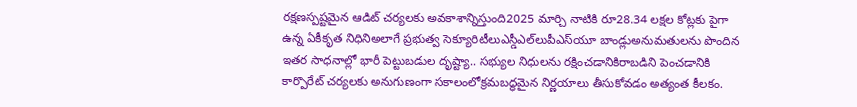రక్షణస్పష్టమైన ఆడిట్ చర్యలకు అవకాశాన్నిస్తుంది2025 మార్చి నాటికి రూ28.34 లక్షల కోట్లకు పైగా ఉన్న ఏకీకృత నిధినిఅలాగే ప్రభుత్వ సెక్యూరిటీలుఎస్డీఎల్‌లుపీఎస్‌యూ బాండ్లుఅనుమతులను పొందిన ఇతర సాధనాల్లో భారీ పెట్టుబడుల దృష్ట్యా.. సభ్యుల నిధులను రక్షించడానికిరాబడిని పెంచడానికి కార్పొరేట్ చర్యలకు అనుగుణంగా సకాలంలోక్రమబద్ధమైన నిర్ణయాలు తీసుకోవడం అత్యంత కీలకం.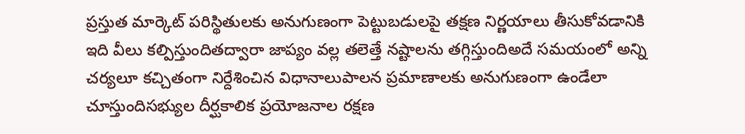ప్రస్తుత మార్కెట్ పరిస్థితులకు అనుగుణంగా పెట్టుబడులపై తక్షణ నిర్ణయాలు తీసుకోవడానికి ఇది వీలు కల్పిస్తుందితద్వారా జాప్యం వల్ల తలెత్తే నష్టాలను తగ్గిస్తుందిఅదే సమయంలో అన్ని చర్యలూ కచ్చితంగా నిర్దేశించిన విధానాలుపాలన ప్రమాణాలకు అనుగుణంగా ఉండేలా చూస్తుందిసభ్యుల దీర్ఘకాలిక ప్రయోజనాల రక్షణ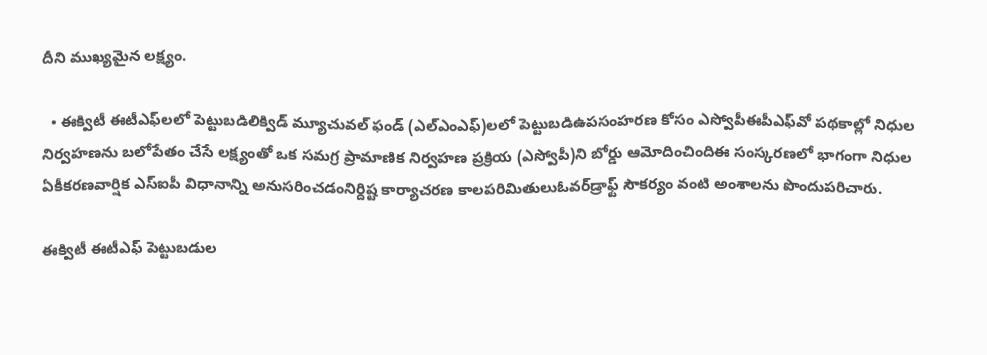దీని ముఖ్యమైన లక్ష్యం.

  • ఈక్విటీ ఈటీఎఫ్‌లలో పెట్టుబడిలిక్విడ్ మ్యూచువల్ ఫండ్ (ఎల్ఎంఎఫ్)లలో పెట్టుబడిఉపసంహరణ కోసం ఎస్వోపీఈపీఎఫ్‌వో పథకాల్లో నిధుల నిర్వహణను బలోపేతం చేసే లక్ష్యంతో ఒక సమగ్ర ప్రామాణిక నిర్వహణ ప్రక్రియ (ఎస్వోపీ)ని బోర్డు ఆమోదించిందిఈ సంస్కరణలో భాగంగా నిధుల ఏకీకరణవార్షిక ఎస్ఐపీ విధానాన్ని అనుసరించడంనిర్దిష్ట కార్యాచరణ కాలపరిమితులుఓవర్‌డ్రాఫ్ట్ సౌకర్యం వంటి అంశాలను పొందుపరిచారు.

ఈక్విటీ ఈటీఎఫ్ పెట్టుబడుల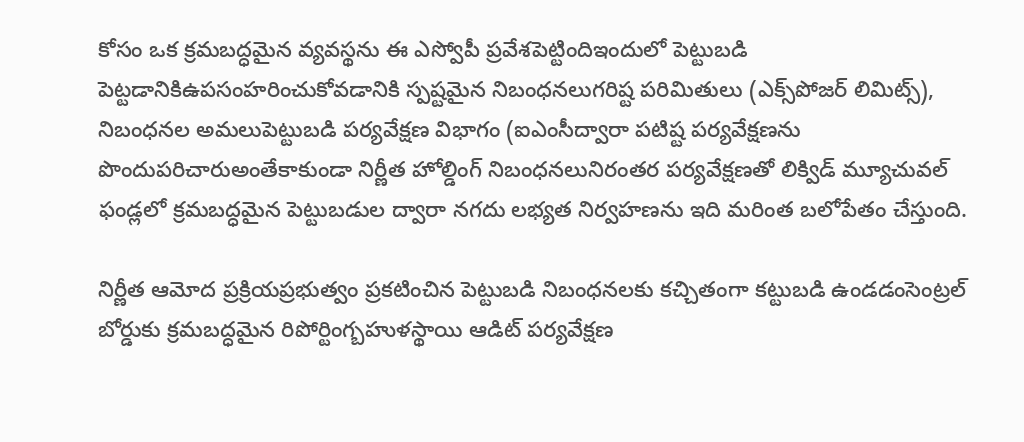కోసం ఒక క్రమబద్ధమైన వ్యవస్థను ఈ ఎస్వోపీ ప్రవేశపెట్టిందిఇందులో పెట్టుబడి పెట్టడానికిఉపసంహరించుకోవడానికి స్పష్టమైన నిబంధనలుగరిష్ట పరిమితులు (ఎక్స్‌పోజర్ లిమిట్స్), నిబంధనల అమలుపెట్టుబడి పర్యవేక్షణ విభాగం (ఐఎంసీద్వారా పటిష్ట పర్యవేక్షణను పొందుపరిచారుఅంతేకాకుండా నిర్ణీత హోల్డింగ్ నిబంధనలునిరంతర పర్యవేక్షణతో లిక్విడ్ మ్యూచువల్ ఫండ్లలో క్రమబద్ధమైన పెట్టుబడుల ద్వారా నగదు లభ్యత నిర్వహణను ఇది మరింత బలోపేతం చేస్తుంది.

నిర్ణీత ఆమోద ప్రక్రియప్రభుత్వం ప్రకటించిన పెట్టుబడి నిబంధనలకు కచ్చితంగా కట్టుబడి ఉండడంసెంట్రల్ బోర్డుకు క్రమబద్ధమైన రిపోర్టింగ్బహుళస్థాయి ఆడిట్ పర్యవేక్షణ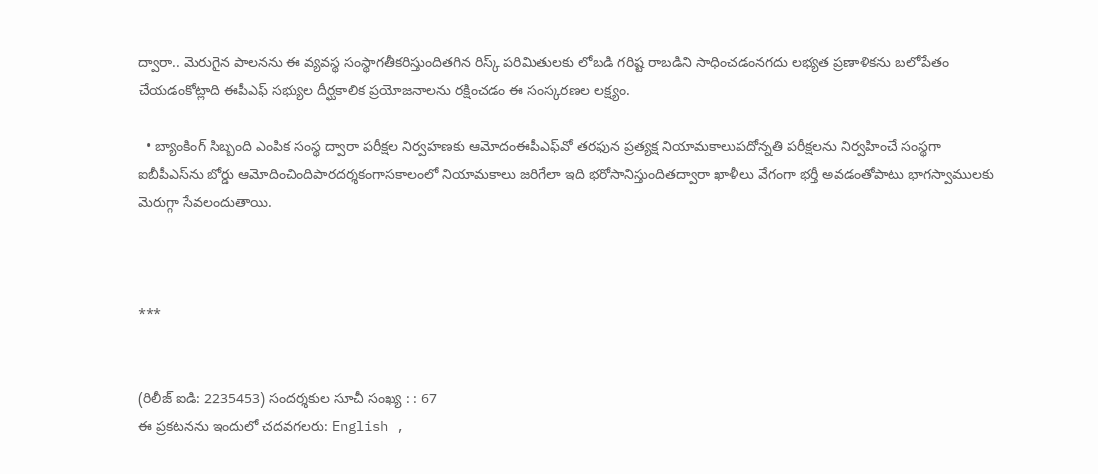ద్వారా.. మెరుగైన పాలనను ఈ వ్యవస్థ సంస్థాగతీకరిస్తుందితగిన రిస్క్ పరిమితులకు లోబడి గరిష్ట రాబడిని సాధించడంనగదు లభ్యత ప్రణాళికను బలోపేతం చేయడంకోట్లాది ఈపీఎఫ్ సభ్యుల దీర్ఘకాలిక ప్రయోజనాలను రక్షించడం ఈ సంస్కరణల లక్ష్యం.

  • బ్యాంకింగ్ సిబ్బంది ఎంపిక సంస్థ ద్వారా పరీక్షల నిర్వహణకు ఆమోదంఈపీఎఫ్‌వో తరఫున ప్రత్యక్ష నియామకాలుపదోన్నతి పరీక్షలను నిర్వహించే సంస్థగా ఐబీపీఎస్‌ను బోర్డు ఆమోదించిందిపారదర్శకంగాసకాలంలో నియామకాలు జరిగేలా ఇది భరోసానిస్తుందితద్వారా ఖాళీలు వేగంగా భర్తీ అవడంతోపాటు భాగస్వాములకు మెరుగ్గా సేవలందుతాయి.



***


(రిలీజ్ ఐడి: 2235453) సందర్శకుల సూచీ సంఖ్య : : 67
ఈ ప్రకటనను ఇందులో చదవగలరు: English ,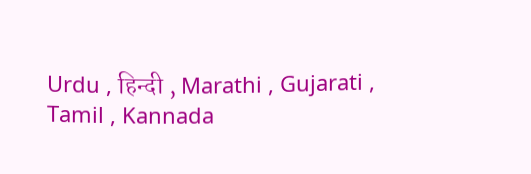Urdu , हिन्दी , Marathi , Gujarati , Tamil , Kannada